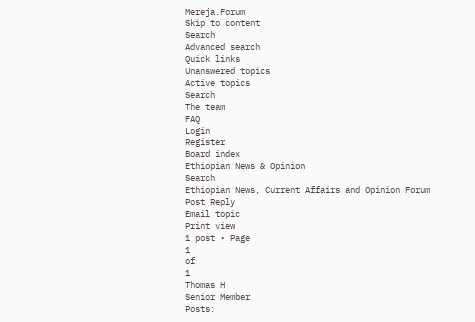Mereja.Forum
Skip to content
Search
Advanced search
Quick links
Unanswered topics
Active topics
Search
The team
FAQ
Login
Register
Board index
Ethiopian News & Opinion
Search
Ethiopian News, Current Affairs and Opinion Forum
Post Reply
Email topic
Print view
1 post • Page
1
of
1
Thomas H
Senior Member
Posts: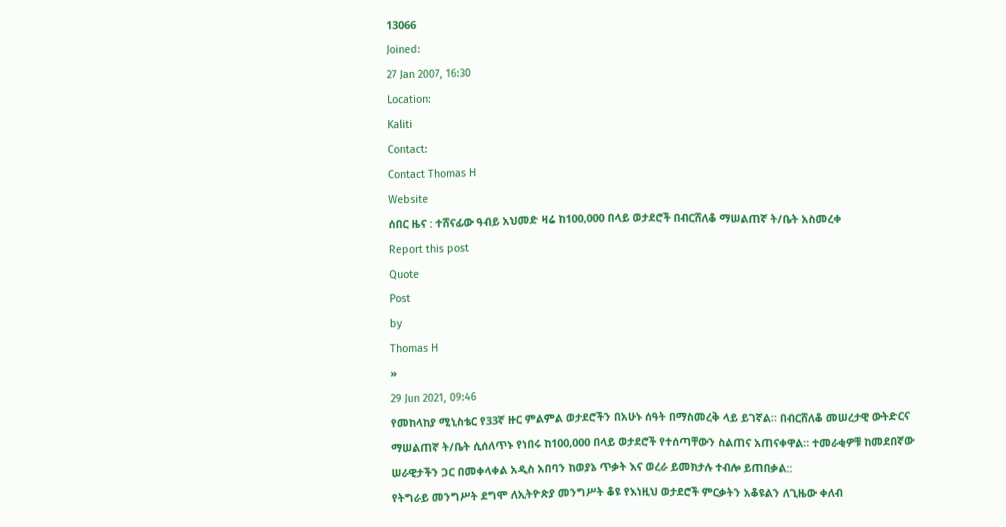13066
Joined:
27 Jan 2007, 16:30
Location:
Kaliti
Contact:
Contact Thomas H
Website
ሰበር ዜና : ተሸናፊው ዓብይ አህመድ ዛሬ ከ100,000 በላይ ወታደሮች በብርሸለቆ ማሠልጠኛ ት/ቤት አስመረቀ
Report this post
Quote
Post
by
Thomas H
»
29 Jun 2021, 09:46
የመከላከያ ሚኒስቴር የ33ኛ ዙር ምልምል ወታደሮችን በአሁኑ ሰዓት በማስመረቅ ላይ ይገኛል። በብርሸለቆ መሠረታዊ ውትድርና ማሠልጠኛ ት/ቤት ሲሰለጥኑ የነበሩ ከ100,000 በላይ ወታደሮች የተሰጣቸውን ስልጠና አጠናቀዋል። ተመራቂዎቹ ከመደበኛው ሠራዊታችን ጋር በመቀላቀል አዲስ አበባን ከወያኔ ጥቃት እና ወረራ ይመክታሉ ተብሎ ይጠበቃል::
የትግራይ መንግሥት ደግሞ ለኢትዮጵያ መንግሥት ቆዩ የእነዚህ ወታደሮች ምርቃትን አቆዩልን ለጊዜው ቀለብ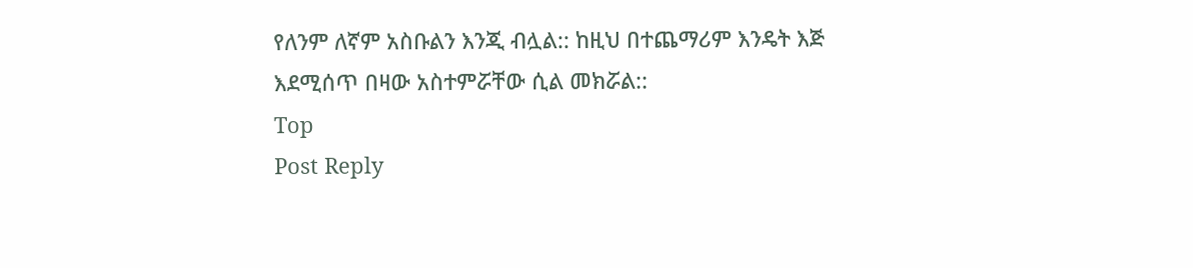የለንም ለኛም አስቡልን እንጂ ብሏል:: ከዚህ በተጨማሪም እንዴት እጅ እደሚሰጥ በዛው አስተምሯቸው ሲል መክሯል::
Top
Post Reply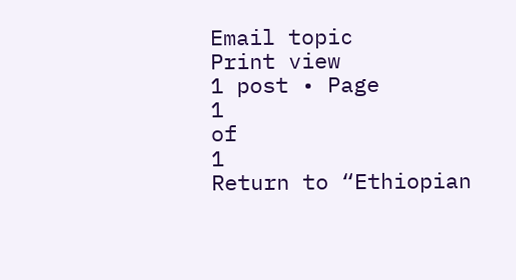Email topic
Print view
1 post • Page
1
of
1
Return to “Ethiopian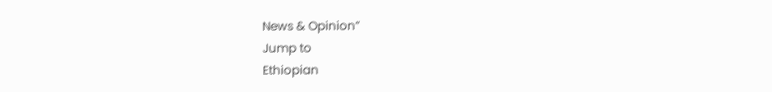News & Opinion”
Jump to
Ethiopian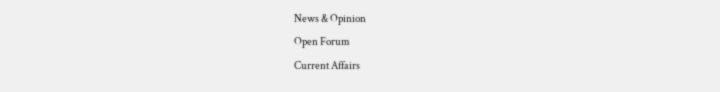News & Opinion
Open Forum
Current Affairs